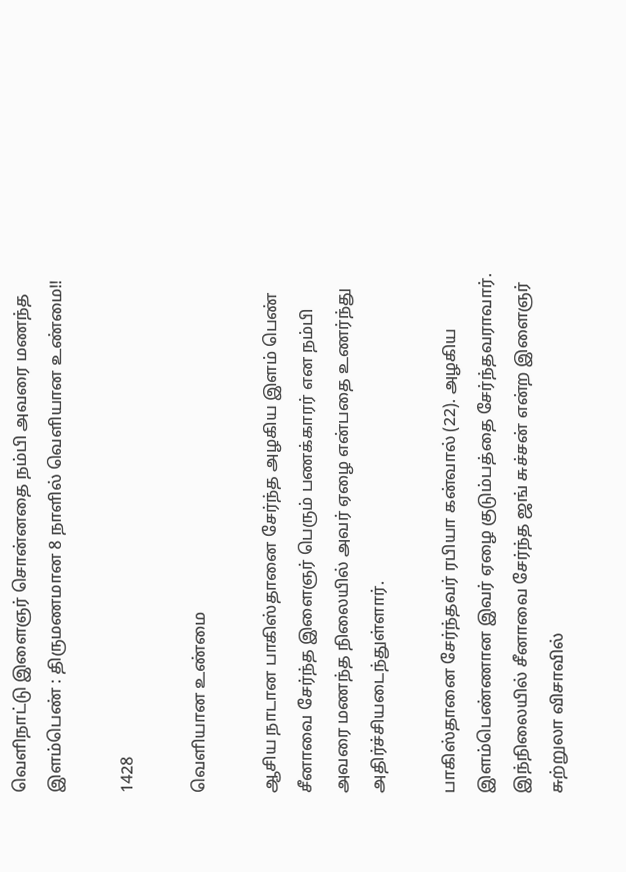வெளிநாட்டு இளைஞர் சொன்னதை நம்பி அவரை மணந்த இளம்பெண் : திருமணமான 8 நாளில் வெளியான உண்மை!!

1428

வெளியான உண்மை

ஆசிய நாடான பாகிஸ்தானை சேர்ந்த அழகிய இளம் பெண் சீனாவை சேர்ந்த இளைஞர் பெரும் பணக்காரர் என நம்பி அவரை மணந்த நிலையில் அவர் ஏழை என்பதை உணர்ந்து அதிர்ச்சியடைந்துள்ளார்.

பாகிஸ்தானை சேர்ந்தவர் ரபியா கன்வால் (22). அழகிய இளம்பெண்ணான இவர் ஏழை குடும்பத்தை சேர்ந்தவராவார். இந்நிலையில் சீனாவை சேர்ந்த ஜங் சுச்சன் என்ற இளைஞர் சுற்றுலா விசாவில்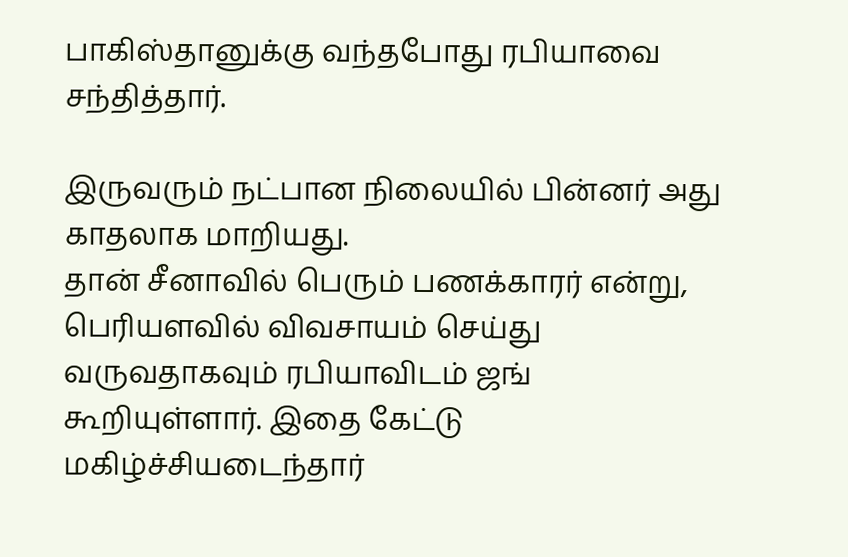பாகிஸ்தானுக்கு வந்தபோது ரபியாவை சந்தித்தார்.

இருவரும் நட்பான நிலையில் பின்னர் அது காதலாக மாறியது.
தான் சீனாவில் பெரும் பணக்காரர் என்று, பெரியளவில் விவசாயம் செய்து வருவதாகவும் ரபியாவிடம் ஜங் கூறியுள்ளார். இதை கேட்டு மகிழ்ச்சியடைந்தார்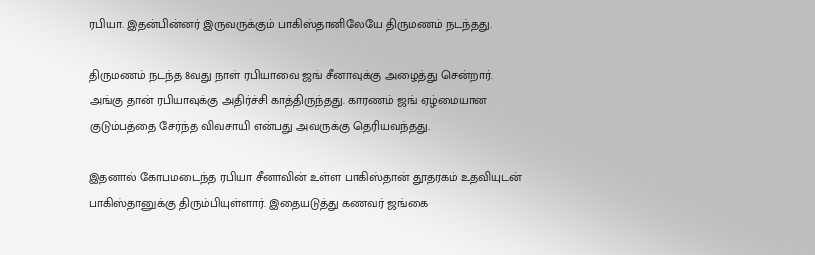ரபியா. இதன்பின்னர் இருவருக்கும் பாகிஸ்தானிலேயே திருமணம் நடந்தது.

திருமணம் நடந்த 8வது நாள் ரபியாவை ஜங் சீனாவுக்கு அழைத்து சென்றார். அங்கு தான் ரபியாவுக்கு அதிர்ச்சி காத்திருந்தது. காரணம் ஜங் ஏழ்மையான குடும்பத்தை சேர்ந்த விவசாயி என்பது அவருக்கு தெரியவந்தது.

இதனால் கோபமடைந்த ரபியா சீனாவின் உள்ள பாகிஸ்தான் தூதரகம் உதவியுடன் பாகிஸ்தானுக்கு திரும்பியுள்ளார். இதையடுத்து கணவர் ஜங்கை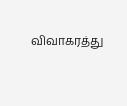விவாகரத்து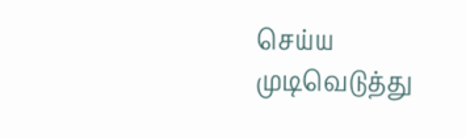செய்ய முடிவெடுத்து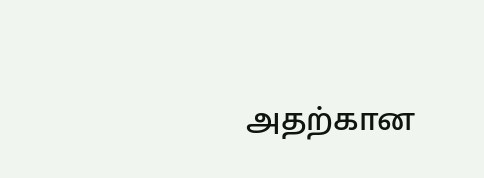அதற்கான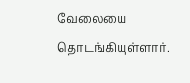வேலையை தொடங்கியுள்ளார்.